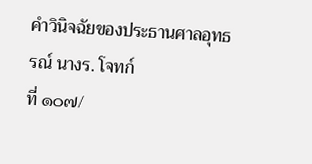คำวินิจฉัยของประธานศาลอุทธรณ์ นางร. โจทก์
ที่ ๑๐๗/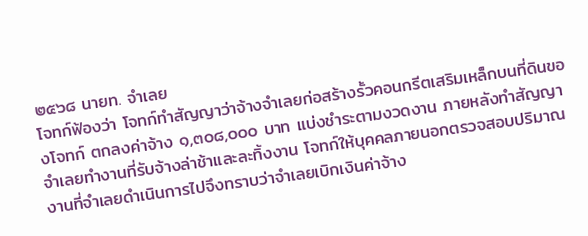๒๕๖๘ นายท. จำเลย
โจทก์ฟ้องว่า โจทก์ทำสัญญาว่าจ้างจำเลยก่อสร้างรั้วคอนกรีตเสริมเหล็กบนที่ดินของโจทก์ ตกลงค่าจ้าง ๑,๓๐๘,๐๐๐ บาท แบ่งชำระตามงวดงาน ภายหลังทำสัญญาจำเลยทำงานที่รับจ้างล่าช้าและละทิ้งงาน โจทก์ให้บุคคลภายนอกตรวจสอบปริมาณงานที่จำเลยดำเนินการไปจึงทราบว่าจำเลยเบิกเงินค่าจ้าง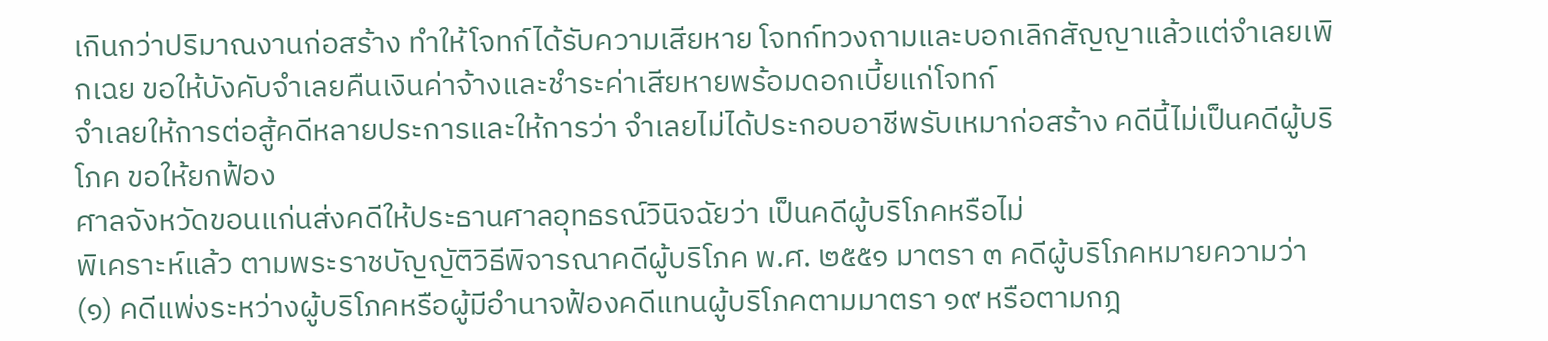เกินกว่าปริมาณงานก่อสร้าง ทำให้โจทก์ได้รับความเสียหาย โจทก์ทวงถามและบอกเลิกสัญญาแล้วแต่จำเลยเพิกเฉย ขอให้บังคับจำเลยคืนเงินค่าจ้างและชำระค่าเสียหายพร้อมดอกเบี้ยแก่โจทก์
จำเลยให้การต่อสู้คดีหลายประการและให้การว่า จำเลยไม่ได้ประกอบอาชีพรับเหมาก่อสร้าง คดีนี้ไม่เป็นคดีผู้บริโภค ขอให้ยกฟ้อง
ศาลจังหวัดขอนแก่นส่งคดีให้ประธานศาลอุทธรณ์วินิจฉัยว่า เป็นคดีผู้บริโภคหรือไม่
พิเคราะห์แล้ว ตามพระราชบัญญัติวิธีพิจารณาคดีผู้บริโภค พ.ศ. ๒๕๕๑ มาตรา ๓ คดีผู้บริโภคหมายความว่า (๑) คดีแพ่งระหว่างผู้บริโภคหรือผู้มีอำนาจฟ้องคดีแทนผู้บริโภคตามมาตรา ๑๙ หรือตามกฎ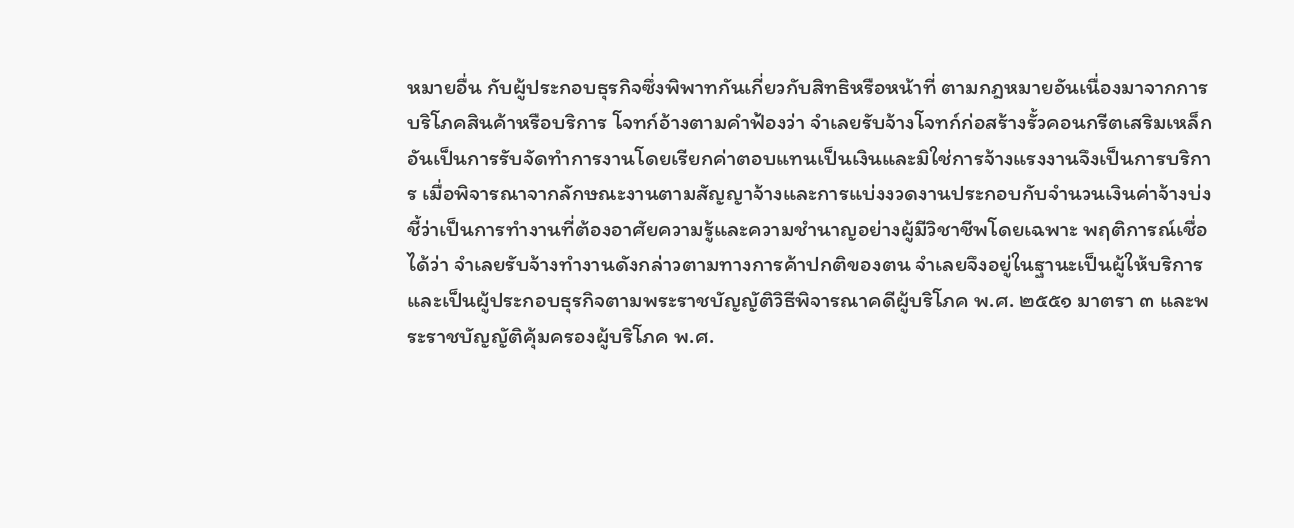หมายอื่น กับผู้ประกอบธุรกิจซึ่งพิพาทกันเกี่ยวกับสิทธิหรือหน้าที่ ตามกฎหมายอันเนื่องมาจากการบริโภคสินค้าหรือบริการ โจทก์อ้างตามคำฟ้องว่า จำเลยรับจ้างโจทก์ก่อสร้างรั้วคอนกรีตเสริมเหล็กอันเป็นการรับจัดทำการงานโดยเรียกค่าตอบแทนเป็นเงินและมิใช่การจ้างแรงงานจึงเป็นการบริการ เมื่อพิจารณาจากลักษณะงานตามสัญญาจ้างและการแบ่งงวดงานประกอบกับจำนวนเงินค่าจ้างบ่งชี้ว่าเป็นการทำงานที่ต้องอาศัยความรู้และความชำนาญอย่างผู้มีวิชาชีพโดยเฉพาะ พฤติการณ์เชื่อได้ว่า จำเลยรับจ้างทำงานดังกล่าวตามทางการค้าปกติของตน จำเลยจึงอยู่ในฐานะเป็นผู้ให้บริการและเป็นผู้ประกอบธุรกิจตามพระราชบัญญัติวิธีพิจารณาคดีผู้บริโภค พ.ศ. ๒๕๕๑ มาตรา ๓ และพระราชบัญญัติคุ้มครองผู้บริโภค พ.ศ.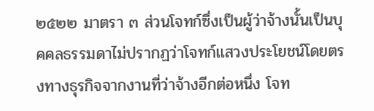๒๕๒๒ มาตรา ๓ ส่วนโจทก์ซึ่งเป็นผู้ว่าจ้างนั้นเป็นบุคคลธรรมดาไม่ปรากฏว่าโจทก์แสวงประโยชน์โดยตรงทางธุรกิจจากงานที่ว่าจ้างอีกต่อหนึ่ง โจท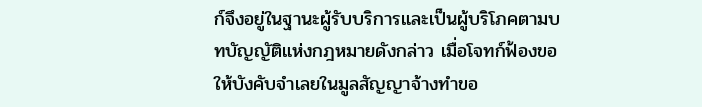ก์จึงอยู่ในฐานะผู้รับบริการและเป็นผู้บริโภคตามบทบัญญัติแห่งกฎหมายดังกล่าว เมื่อโจทก์ฟ้องขอให้บังคับจำเลยในมูลสัญญาจ้างทำขอ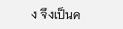ง จึงเป็นค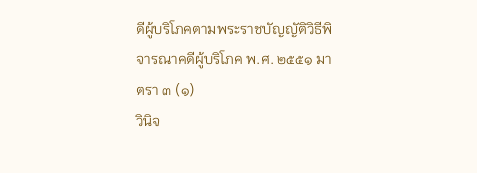ดีผู้บริโภคตามพระราชบัญญัติวิธีพิจารณาคดีผู้บริโภค พ.ศ. ๒๕๕๑ มาตรา ๓ (๑)
วินิจ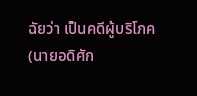ฉัยว่า เป็นคดีผู้บริโภค
(นายอดิศัก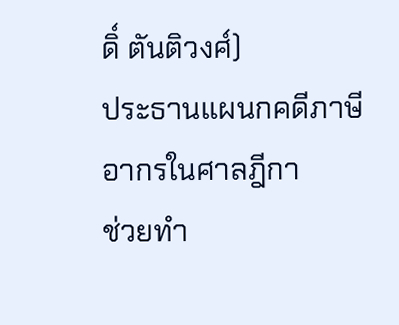ดิ์ ตันติวงศ์)
ประธานแผนกคดีภาษีอากรในศาลฎีกา
ช่วยทำ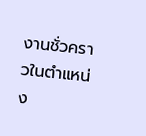งานชั่วคราวในตำแหน่ง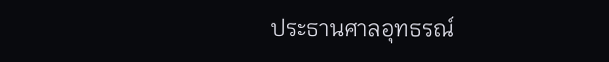ประธานศาลอุทธรณ์